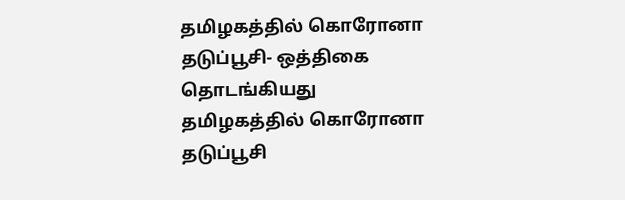தமிழகத்தில் கொரோனா தடுப்பூசி- ஒத்திகை தொடங்கியது
தமிழகத்தில் கொரோனா தடுப்பூசி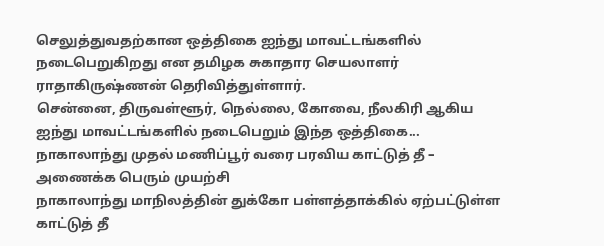செலுத்துவதற்கான ஒத்திகை ஐந்து மாவட்டங்களில் நடைபெறுகிறது என தமிழக சுகாதார செயலாளர் ராதாகிருஷ்ணன் தெரிவித்துள்ளார்.
சென்னை, திருவள்ளூர், நெல்லை, கோவை, நீலகிரி ஆகிய ஐந்து மாவட்டங்களில் நடைபெறும் இந்த ஒத்திகை...
நாகாலாந்து முதல் மணிப்பூர் வரை பரவிய காட்டுத் தீ – அணைக்க பெரும் முயற்சி
நாகாலாந்து மாநிலத்தின் துக்கோ பள்ளத்தாக்கில் ஏற்பட்டுள்ள காட்டுத் தீ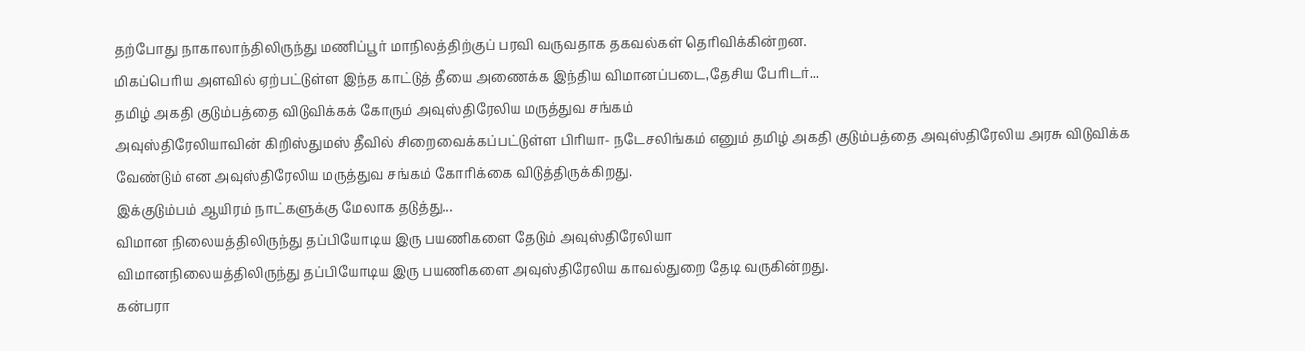தற்போது நாகாலாந்திலிருந்து மணிப்பூர் மாநிலத்திற்குப் பரவி வருவதாக தகவல்கள் தெரிவிக்கின்றன.
மிகப்பெரிய அளவில் ஏற்பட்டுள்ள இந்த காட்டுத் தீயை அணைக்க இந்திய விமானப்படை,தேசிய பேரிடர்...
தமிழ் அகதி குடும்பத்தை விடுவிக்கக் கோரும் அவுஸ்திரேலிய மருத்துவ சங்கம்
அவுஸ்திரேலியாவின் கிறிஸ்துமஸ் தீவில் சிறைவைக்கப்பட்டுள்ள பிரியா- நடேசலிங்கம் எனும் தமிழ் அகதி குடும்பத்தை அவுஸ்திரேலிய அரசு விடுவிக்க வேண்டும் என அவுஸ்திரேலிய மருத்துவ சங்கம் கோரிக்கை விடுத்திருக்கிறது.
இக்குடும்பம் ஆயிரம் நாட்களுக்கு மேலாக தடுத்து...
விமான நிலையத்திலிருந்து தப்பியோடிய இரு பயணிகளை தேடும் அவுஸ்திரேலியா
விமானநிலையத்திலிருந்து தப்பியோடிய இரு பயணிகளை அவுஸ்திரேலிய காவல்துறை தேடி வருகின்றது.
கன்பரா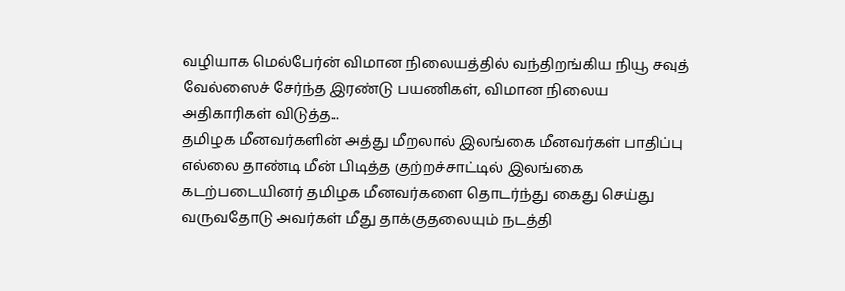வழியாக மெல்பேர்ன் விமான நிலையத்தில் வந்திறங்கிய நியூ சவுத் வேல்ஸைச் சேர்ந்த இரண்டு பயணிகள், விமான நிலைய அதிகாரிகள் விடுத்த...
தமிழக மீனவர்களின் அத்து மீறலால் இலங்கை மீனவர்கள் பாதிப்பு
எல்லை தாண்டி மீன் பிடித்த குற்றச்சாட்டில் இலங்கை கடற்படையினர் தமிழக மீனவர்களை தொடர்ந்து கைது செய்து வருவதோடு அவர்கள் மீது தாக்குதலையும் நடத்தி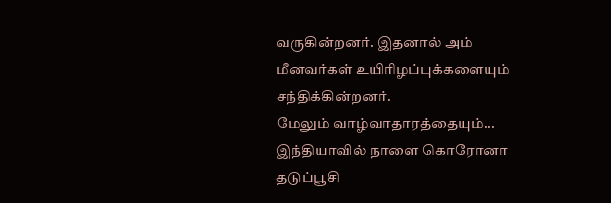வருகின்றனர். இதனால் அம் மீனவர்கள் உயிரிழப்புக்களையும் சந்திக்கின்றனர்.
மேலும் வாழ்வாதாரத்தையும்...
இந்தியாவில் நாளை கொரோனா தடுப்பூசி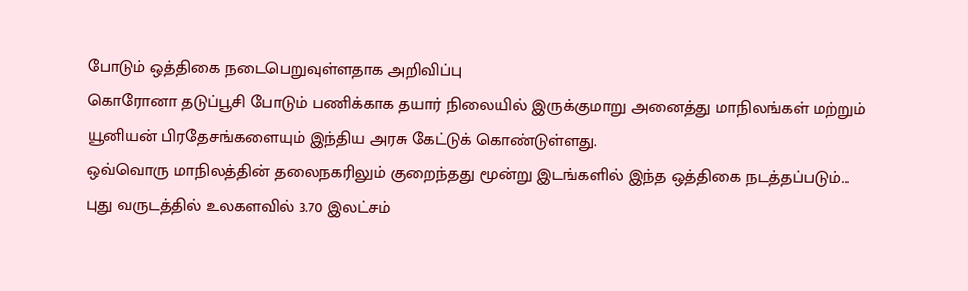போடும் ஒத்திகை நடைபெறுவுள்ளதாக அறிவிப்பு
கொரோனா தடுப்பூசி போடும் பணிக்காக தயார் நிலையில் இருக்குமாறு அனைத்து மாநிலங்கள் மற்றும் யூனியன் பிரதேசங்களையும் இந்திய அரசு கேட்டுக் கொண்டுள்ளது.
ஒவ்வொரு மாநிலத்தின் தலைநகரிலும் குறைந்தது மூன்று இடங்களில் இந்த ஒத்திகை நடத்தப்படும்...
புது வருடத்தில் உலகளவில் 3.70 இலட்சம்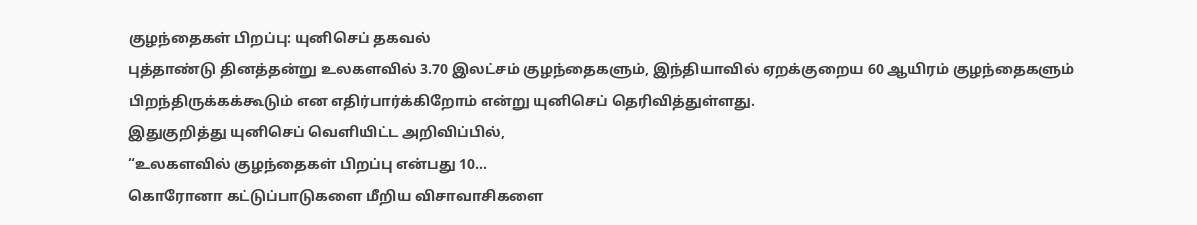குழந்தைகள் பிறப்பு: யுனிசெப் தகவல்
புத்தாண்டு தினத்தன்று உலகளவில் 3.70 இலட்சம் குழந்தைகளும், இந்தியாவில் ஏறக்குறைய 60 ஆயிரம் குழந்தைகளும் பிறந்திருக்கக்கூடும் என எதிர்பார்க்கிறோம் என்று யுனிசெப் தெரிவித்துள்ளது.
இதுகுறித்து யுனிசெப் வெளியிட்ட அறிவிப்பில்,
“உலகளவில் குழந்தைகள் பிறப்பு என்பது 10...
கொரோனா கட்டுப்பாடுகளை மீறிய விசாவாசிகளை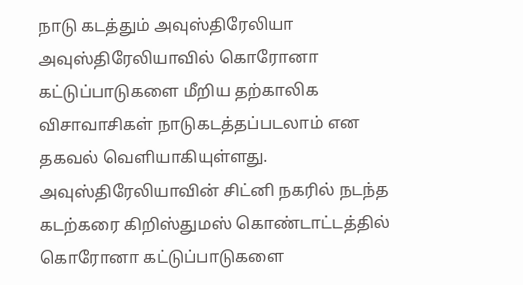நாடு கடத்தும் அவுஸ்திரேலியா
அவுஸ்திரேலியாவில் கொரோனா கட்டுப்பாடுகளை மீறிய தற்காலிக விசாவாசிகள் நாடுகடத்தப்படலாம் என தகவல் வெளியாகியுள்ளது.
அவுஸ்திரேலியாவின் சிட்னி நகரில் நடந்த கடற்கரை கிறிஸ்துமஸ் கொண்டாட்டத்தில் கொரோனா கட்டுப்பாடுகளை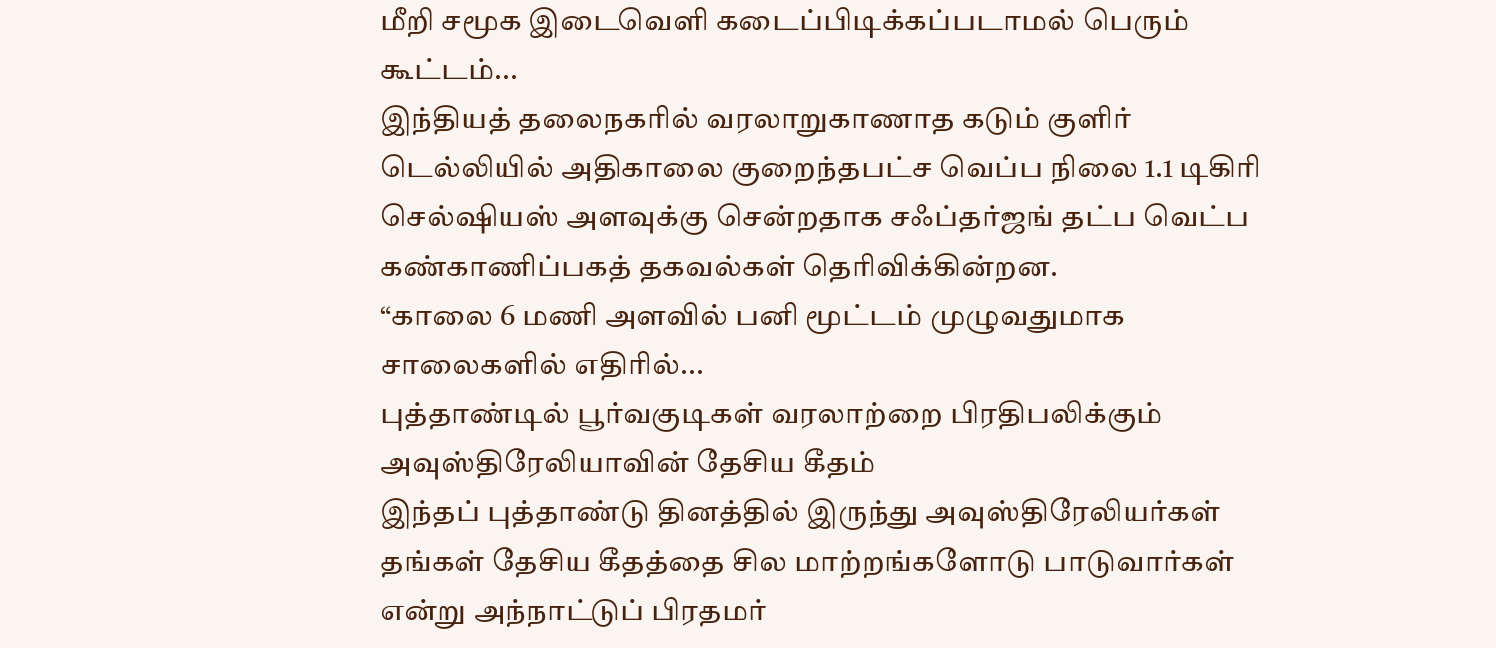மீறி சமூக இடைவெளி கடைப்பிடிக்கப்படாமல் பெரும் கூட்டம்...
இந்தியத் தலைநகரில் வரலாறுகாணாத கடும் குளிர்
டெல்லியில் அதிகாலை குறைந்தபட்ச வெப்ப நிலை 1.1 டிகிரி செல்ஷியஸ் அளவுக்கு சென்றதாக சஃப்தர்ஜங் தட்ப வெட்ப கண்காணிப்பகத் தகவல்கள் தெரிவிக்கின்றன.
“காலை 6 மணி அளவில் பனி மூட்டம் முழுவதுமாக சாலைகளில் எதிரில்...
புத்தாண்டில் பூர்வகுடிகள் வரலாற்றை பிரதிபலிக்கும் அவுஸ்திரேலியாவின் தேசிய கீதம்
இந்தப் புத்தாண்டு தினத்தில் இருந்து அவுஸ்திரேலியர்கள் தங்கள் தேசிய கீதத்தை சில மாற்றங்களோடு பாடுவார்கள் என்று அந்நாட்டுப் பிரதமர்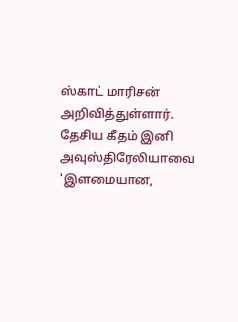ஸ்காட் மாரிசன் அறிவித்துள்ளார்.
தேசிய கீதம் இனி அவுஸ்திரேலியாவை 'இளமையான,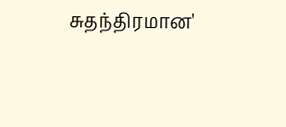சுதந்திரமான'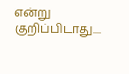என்று குறிப்பிடாது....